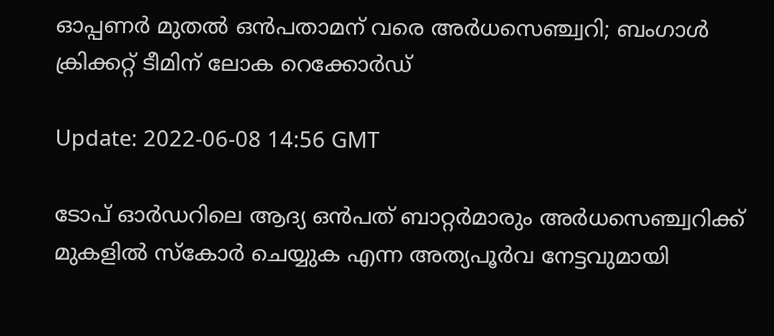ഓപ്പണര്‍ മുതല്‍ ഒന്‍പതാമന് വരെ അര്‍ധസെഞ്ച്വറി; ബംഗാള്‍ ക്രിക്കറ്റ് ടീമിന് ലോക റെക്കോര്‍ഡ്

Update: 2022-06-08 14:56 GMT

ടോപ് ഓര്‍ഡറിലെ ആദ്യ ഒന്‍പത് ബാറ്റര്‍മാരും അര്‍ധസെഞ്ച്വറിക്ക് മുകളില്‍ സ്കോര്‍ ചെയ്യുക എന്ന അത്യപൂര്‍വ നേട്ടവുമായി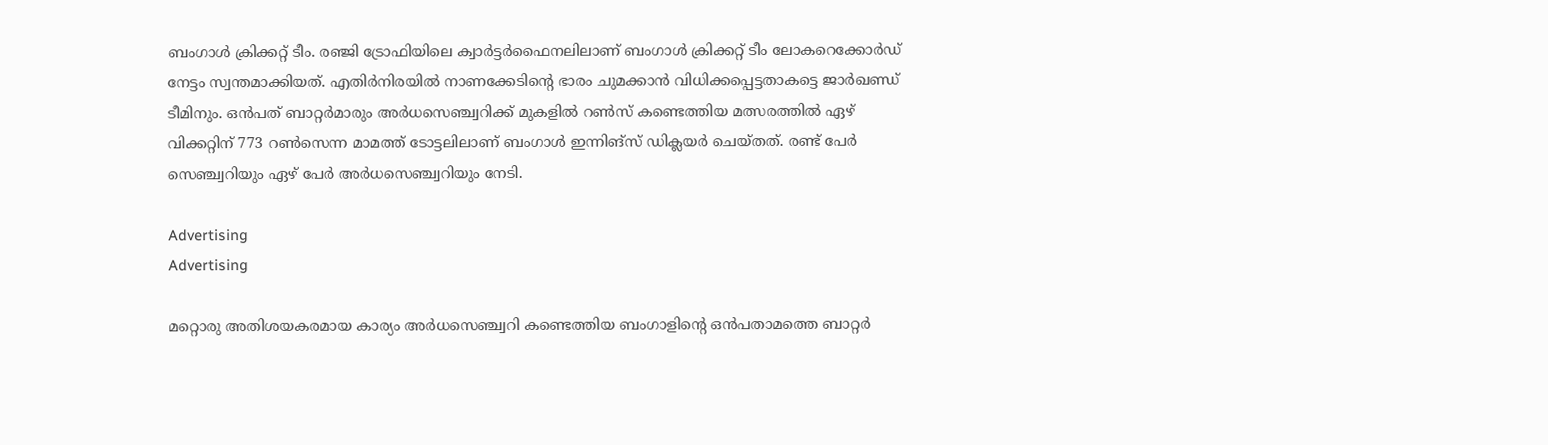ബംഗാള്‍ ക്രിക്കറ്റ് ടീം. രഞ്ജി ട്രോഫിയിലെ ക്വാർട്ടര്‍ഫൈനലിലാണ് ബംഗാള്‍ ക്രിക്കറ്റ് ടീം ലോകറെക്കോര്‍ഡ് നേട്ടം സ്വന്തമാക്കിയത്. എതിര്‍നിരയില്‍ നാണക്കേടിന്‍റെ ഭാരം ചുമക്കാന്‍ വിധിക്കപ്പെട്ടതാകട്ടെ ജാർഖണ്ഡ്‌ ടീമിനും. ഒന്‍പത് ബാറ്റര്‍മാരും അര്‍ധസെഞ്ച്വറിക്ക് മുകളില്‍ റണ്‍സ് കണ്ടെത്തിയ മത്സരത്തില്‍ ഏഴ് വിക്കറ്റിന് 773 റണ്‍സെന്ന മാമത്ത് ടോട്ടലിലാണ് ബംഗാള്‍ ഇന്നിങ്സ് ഡിക്ലയര്‍ ചെയ്തത്. രണ്ട് പേര്‍ സെഞ്ച്വറിയും ഏഴ് പേര്‍ അര്‍ധസെഞ്ച്വറിയും നേടി.

Advertising
Advertising

മറ്റൊരു അതിശയകരമായ കാര്യം അര്‍ധസെഞ്ച്വറി കണ്ടെത്തിയ ബംഗാളിന്‍റെ ഒന്‍പതാമത്തെ ബാറ്റര്‍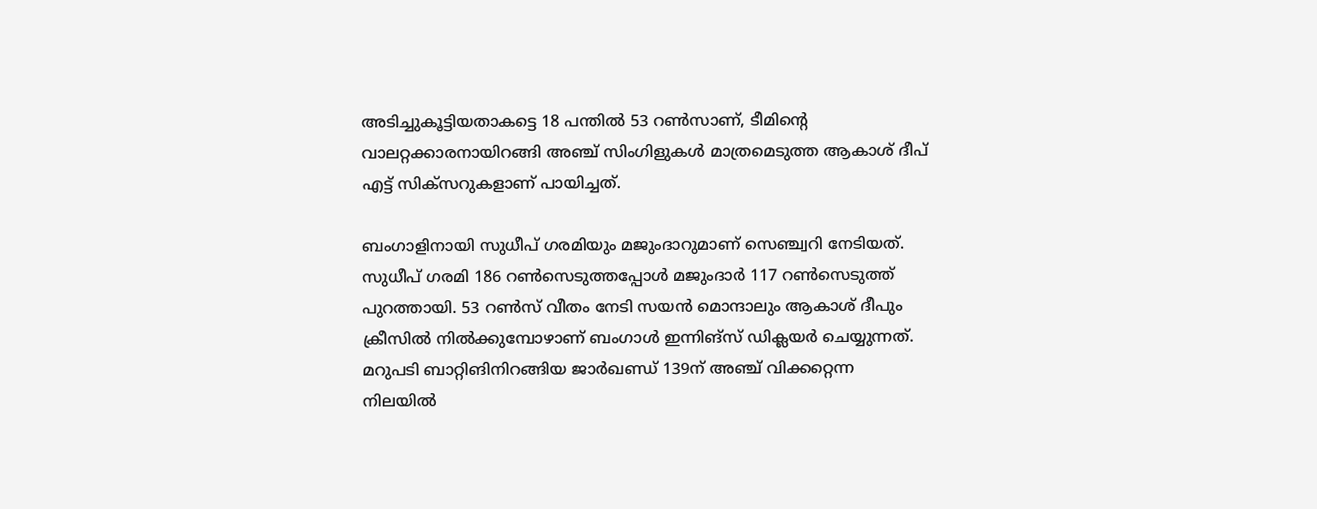അടിച്ചുകൂട്ടിയതാകട്ടെ 18 പന്തില്‍ 53 റണ്‍സാണ്, ടീമിന്‍റെ വാലറ്റക്കാരനായിറങ്ങി അഞ്ച് സിംഗിളുകള്‍ മാത്രമെടുത്ത ആകാശ് ദീപ് എട്ട് സിക്സറുകളാണ് പായിച്ചത്.

ബംഗാളിനായി സുധീപ് ഗരമിയും മജുംദാറുമാണ് സെഞ്ച്വറി നേടിയത്. സുധീപ് ഗരമി 186 റണ്‍സെടുത്തപ്പോള്‍ മജുംദാര്‍ 117 റണ്‍സെടുത്ത് പുറത്തായി. 53 റണ്‍സ് വീതം നേടി സയന്‍ മൊന്ദാലും ആകാശ് ദീപും ക്രീസില്‍ നില്‍ക്കുമ്പോഴാണ് ബംഗാള്‍ ഇന്നിങ്സ് ഡിക്ലയര്‍ ചെയ്യുന്നത്. മറുപടി ബാറ്റിങിനിറങ്ങിയ ജാർഖണ്ഡ്‌ 139ന് അഞ്ച് വിക്കറ്റെന്ന നിലയില്‍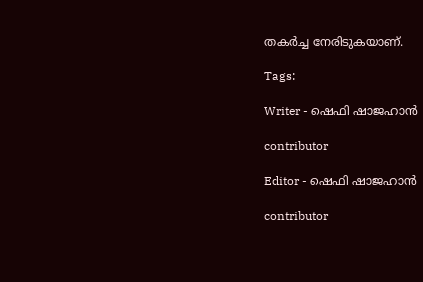തകര്‍ച്ച നേരിടുകയാണ്.

Tags:

Writer - ഷെഫി ഷാജഹാന്‍

contributor

Editor - ഷെഫി ഷാജഹാന്‍

contributor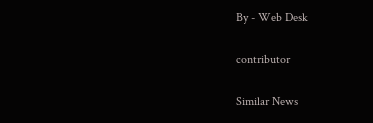By - Web Desk

contributor

Similar News